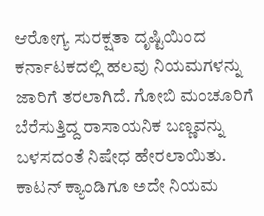ಆರೋಗ್ಯ ಸುರಕ್ಷತಾ ದೃಷ್ಟಿಯಿಂದ ಕರ್ನಾಟಕದಲ್ಲಿ ಹಲವು ನಿಯಮಗಳನ್ನು ಜಾರಿಗೆ ತರಲಾಗಿದೆ. ಗೋಬಿ ಮಂಚೂರಿಗೆ ಬೆರೆಸುತ್ತಿದ್ದ ರಾಸಾಯನಿಕ ಬಣ್ಣವನ್ನು ಬಳಸದಂತೆ ನಿಷೇಧ ಹೇರಲಾಯಿತು. ಕಾಟನ್ ಕ್ಯಾಂಡಿಗೂ ಅದೇ ನಿಯಮ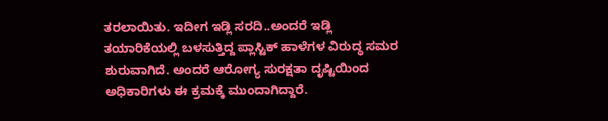ತರಲಾಯಿತು. ಇದೀಗ ಇಡ್ಲಿ ಸರದಿ..ಅಂದರೆ ಇಡ್ಲಿ ತಯಾರಿಕೆಯಲ್ಲಿ ಬಳಸುತ್ತಿದ್ದ ಪ್ಲಾಸ್ಟಿಕ್ ಹಾಳೆಗಳ ವಿರುದ್ಧ ಸಮರ ಶುರುವಾಗಿದೆ. ಅಂದರೆ ಆರೋಗ್ಯ ಸುರಕ್ಷತಾ ದೃಷ್ಟಿಯಿಂದ ಅಧಿಕಾರಿಗಳು ಈ ಕ್ರಮಕ್ಕೆ ಮುಂದಾಗಿದ್ದಾರೆ.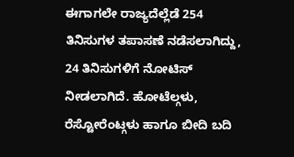ಈಗಾಗಲೇ ರಾಜ್ಯದೆಲ್ಲೆಡೆ 254 ತಿನಿಸುಗಳ ತಪಾಸಣೆ ನಡೆಸಲಾಗಿದ್ದು, 24 ತಿನಿಸುಗಳಿಗೆ ನೋಟಿಸ್ ನೀಡಲಾಗಿದೆ. ಹೋಟೆಲ್ಗಳು, ರೆಸ್ಟೋರೆಂಟ್ಗಳು ಹಾಗೂ ಬೀದಿ ಬದಿ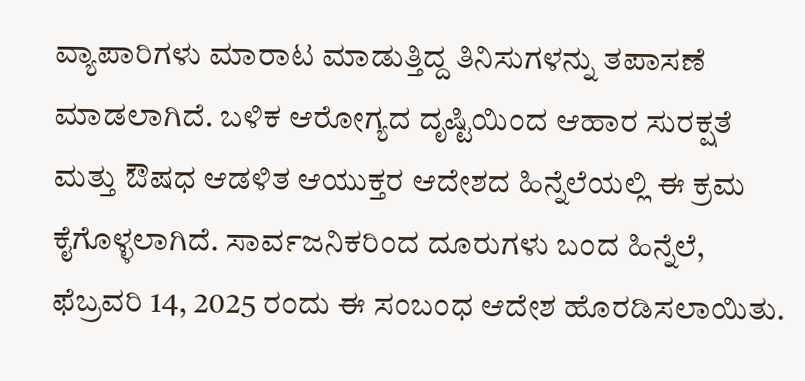ವ್ಯಾಪಾರಿಗಳು ಮಾರಾಟ ಮಾಡುತ್ತಿದ್ದ ತಿನಿಸುಗಳನ್ನು ತಪಾಸಣೆ ಮಾಡಲಾಗಿದೆ. ಬಳಿಕ ಆರೋಗ್ಯದ ದೃಷ್ಟಿಯಿಂದ ಆಹಾರ ಸುರಕ್ಷತೆ ಮತ್ತು ಔಷಧ ಆಡಳಿತ ಆಯುಕ್ತರ ಆದೇಶದ ಹಿನ್ನೆಲೆಯಲ್ಲಿ ಈ ಕ್ರಮ ಕೈಗೊಳ್ಳಲಾಗಿದೆ. ಸಾರ್ವಜನಿಕರಿಂದ ದೂರುಗಳು ಬಂದ ಹಿನ್ನೆಲೆ, ಫೆಬ್ರವರಿ 14, 2025 ರಂದು ಈ ಸಂಬಂಧ ಆದೇಶ ಹೊರಡಿಸಲಾಯಿತು.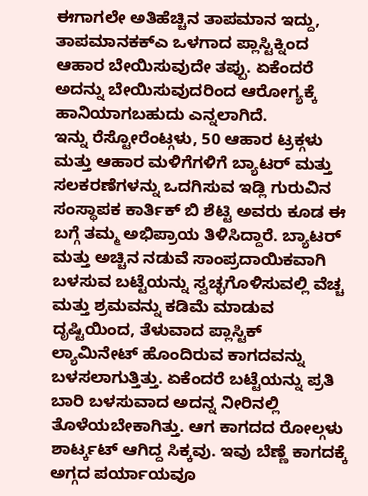ಈಗಾಗಲೇ ಅತಿಹೆಚ್ಚಿನ ತಾಪಮಾನ ಇದ್ದು, ತಾಪಮಾನಕಕ್ಎ ಒಳಗಾದ ಪ್ಲಾಸ್ಟಿಕ್ನಿಂದ ಆಹಾರ ಬೇಯಿಸುವುದೇ ತಪ್ಪು. ಏಕೆಂದರೆ ಅದನ್ನು ಬೇಯಿಸುವುದರಿಂದ ಆರೋಗ್ಯಕ್ಕೆ ಹಾನಿಯಾಗಬಹುದು ಎನ್ನಲಾಗಿದೆ.
ಇನ್ನು ರೆಸ್ಟೋರೆಂಟ್ಗಳು, 50 ಆಹಾರ ಟ್ರಕ್ಗಳು ಮತ್ತು ಆಹಾರ ಮಳಿಗೆಗಳಿಗೆ ಬ್ಯಾಟರ್ ಮತ್ತು ಸಲಕರಣೆಗಳನ್ನು ಒದಗಿಸುವ ಇಡ್ಲಿ ಗುರುವಿನ ಸಂಸ್ಥಾಪಕ ಕಾರ್ತಿಕ್ ಬಿ ಶೆಟ್ಟಿ ಅವರು ಕೂಡ ಈ ಬಗ್ಗೆ ತಮ್ಮ ಅಭಿಪ್ರಾಯ ತಿಳಿಸಿದ್ದಾರೆ. ಬ್ಯಾಟರ್ ಮತ್ತು ಅಚ್ಚಿನ ನಡುವೆ ಸಾಂಪ್ರದಾಯಿಕವಾಗಿ ಬಳಸುವ ಬಟ್ಟೆಯನ್ನು ಸ್ವಚ್ಛಗೊಳಿಸುವಲ್ಲಿ ವೆಚ್ಚ ಮತ್ತು ಶ್ರಮವನ್ನು ಕಡಿಮೆ ಮಾಡುವ ದೃಷ್ಟಿಯಿಂದ, ತೆಳುವಾದ ಪ್ಲಾಸ್ಟಿಕ್ ಲ್ಯಾಮಿನೇಟ್ ಹೊಂದಿರುವ ಕಾಗದವನ್ನು ಬಳಸಲಾಗುತ್ತಿತ್ತು. ಏಕೆಂದರೆ ಬಟ್ಟೆಯನ್ನು ಪ್ರತಿ ಬಾರಿ ಬಳಸುವಾದ ಅದನ್ನ ನೀರಿನಲ್ಲಿ ತೊಳೆಯಬೇಕಾಗಿತ್ತು. ಆಗ ಕಾಗದದ ರೋಲ್ಗಳು ಶಾರ್ಟ್ಕಟ್ ಆಗಿದ್ದ ಸಿಕ್ಕವು. ಇವು ಬೆಣ್ಣೆ ಕಾಗದಕ್ಕೆ ಅಗ್ಗದ ಪರ್ಯಾಯವೂ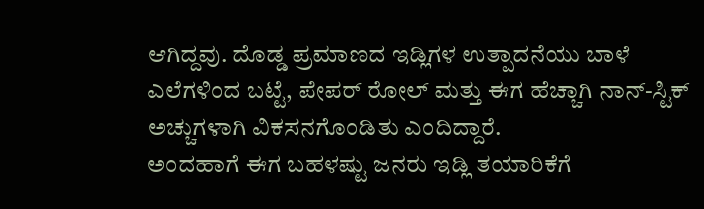ಆಗಿದ್ದವು. ದೊಡ್ಡ ಪ್ರಮಾಣದ ಇಡ್ಲಿಗಳ ಉತ್ಪಾದನೆಯು ಬಾಳೆ ಎಲೆಗಳಿಂದ ಬಟ್ಟೆ, ಪೇಪರ್ ರೋಲ್ ಮತ್ತು ಈಗ ಹೆಚ್ಚಾಗಿ ನಾನ್-ಸ್ಟಿಕ್ ಅಚ್ಚುಗಳಾಗಿ ವಿಕಸನಗೊಂಡಿತು ಎಂದಿದ್ದಾರೆ.
ಅಂದಹಾಗೆ ಈಗ ಬಹಳಷ್ಟು ಜನರು ಇಡ್ಲಿ ತಯಾರಿಕೆಗೆ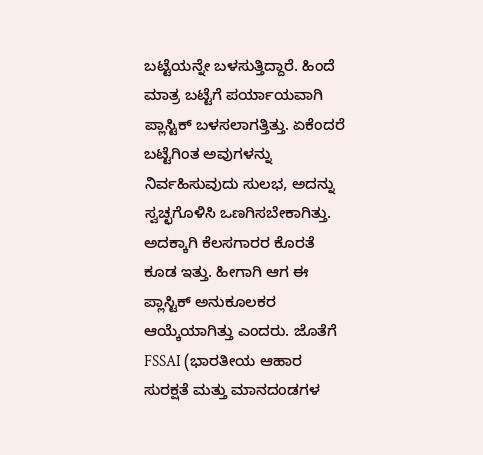ಬಟ್ಟೆಯನ್ನೇ ಬಳಸುತ್ತಿದ್ದಾರೆ. ಹಿಂದೆ ಮಾತ್ರ ಬಟ್ಟೆಗೆ ಪರ್ಯಾಯವಾಗಿ ಪ್ಲಾಸ್ಟಿಕ್ ಬಳಸಲಾಗತ್ತಿತ್ತು. ಏಕೆಂದರೆ ಬಟ್ಟೆಗಿಂತ ಅವುಗಳನ್ನು ನಿರ್ವಹಿಸುವುದು ಸುಲಭ, ಅದನ್ನು ಸ್ವಚ್ಛಗೊಳಿಸಿ ಒಣಗಿಸಬೇಕಾಗಿತ್ತು. ಅದಕ್ಕಾಗಿ ಕೆಲಸಗಾರರ ಕೊರತೆ ಕೂಡ ಇತ್ತು. ಹೀಗಾಗಿ ಆಗ ಈ ಪ್ಲಾಸ್ಟಿಕ್ ಅನುಕೂಲಕರ ಆಯ್ಕೆಯಾಗಿತ್ತು ಎಂದರು. ಜೊತೆಗೆ FSSAI (ಭಾರತೀಯ ಆಹಾರ ಸುರಕ್ಷತೆ ಮತ್ತು ಮಾನದಂಡಗಳ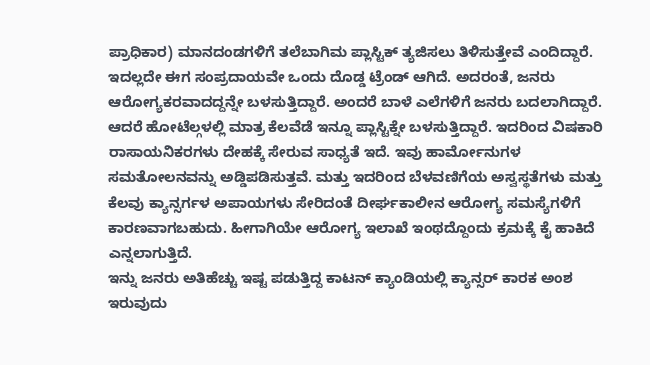ಪ್ರಾಧಿಕಾರ) ಮಾನದಂಡಗಳಿಗೆ ತಲೆಬಾಗಿಮ ಪ್ಲಾಸ್ಟಿಕ್ ತ್ಯಜಿಸಲು ತಿಳಿಸುತ್ತೇವೆ ಎಂದಿದ್ದಾರೆ.
ಇದಲ್ಲದೇ ಈಗ ಸಂಪ್ರದಾಯವೇ ಒಂದು ದೊಡ್ಡ ಟ್ರೆಂಡ್ ಆಗಿದೆ. ಅದರಂತೆ, ಜನರು ಆರೋಗ್ಯಕರವಾದದ್ದನ್ನೇ ಬಳಸುತ್ತಿದ್ದಾರೆ. ಅಂದರೆ ಬಾಳೆ ಎಲೆಗಳಿಗೆ ಜನರು ಬದಲಾಗಿದ್ದಾರೆ. ಆದರೆ ಹೋಟೆಲ್ಗಳಲ್ಲಿ ಮಾತ್ರ ಕೆಲವೆಡೆ ಇನ್ನೂ ಪ್ಲಾಸ್ಟಿಕ್ನೇ ಬಳಸುತ್ತಿದ್ದಾರೆ. ಇದರಿಂದ ವಿಷಕಾರಿ ರಾಸಾಯನಿಕರಗಳು ದೇಹಕ್ಕೆ ಸೇರುವ ಸಾಧ್ಯತೆ ಇದೆ. ಇವು ಹಾರ್ಮೋನುಗಳ ಸಮತೋಲನವನ್ನು ಅಡ್ಡಿಪಡಿಸುತ್ತವೆ. ಮತ್ತು ಇದರಿಂದ ಬೆಳವಣಿಗೆಯ ಅಸ್ವಸ್ಥತೆಗಳು ಮತ್ತು ಕೆಲವು ಕ್ಯಾನ್ಸರ್ಗಳ ಅಪಾಯಗಳು ಸೇರಿದಂತೆ ದೀರ್ಘಕಾಲೀನ ಆರೋಗ್ಯ ಸಮಸ್ಯೆಗಳಿಗೆ ಕಾರಣವಾಗಬಹುದು. ಹೀಗಾಗಿಯೇ ಆರೋಗ್ಯ ಇಲಾಖೆ ಇಂಥದ್ದೊಂದು ಕ್ರಮಕ್ಕೆ ಕೈ ಹಾಕಿದೆ ಎನ್ನಲಾಗುತ್ತಿದೆ.
ಇನ್ನು ಜನರು ಅತಿಹೆಚ್ಚು ಇಷ್ಟ ಪಡುತ್ತಿದ್ದ ಕಾಟನ್ ಕ್ಯಾಂಡಿಯಲ್ಲಿ ಕ್ಯಾನ್ಸರ್ ಕಾರಕ ಅಂಶ ಇರುವುದು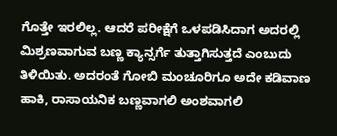ಗೊತ್ತೇ ಇರಲಿಲ್ಲ. ಆದರೆ ಪರೀಕ್ಷೆಗೆ ಒಳಪಡಿಸಿದಾಗ ಅದರಲ್ಲಿ ಮಿಶ್ರಣವಾಗುವ ಬಣ್ಣ ಕ್ಯಾನ್ಸರ್ಗೆ ತುತ್ತಾಗಿಸುತ್ತದೆ ಎಂಬುದು ತಿಳಿಯಿತು. ಅದರಂತೆ ಗೋಬಿ ಮಂಚೂರಿಗೂ ಅದೇ ಕಡಿವಾಣ ಹಾಕಿ, ರಾಸಾಯನಿಕ ಬಣ್ಣವಾಗಲಿ ಅಂಶವಾಗಲಿ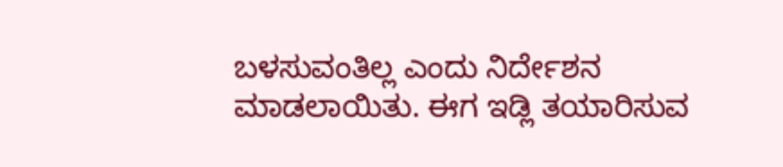ಬಳಸುವಂತಿಲ್ಲ ಎಂದು ನಿರ್ದೇಶನ ಮಾಡಲಾಯಿತು. ಈಗ ಇಡ್ಲಿ ತಯಾರಿಸುವ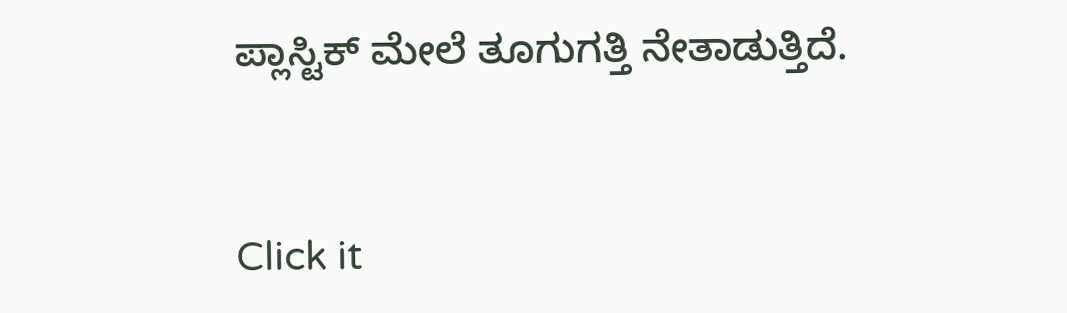ಪ್ಲಾಸ್ಟಿಕ್ ಮೇಲೆ ತೂಗುಗತ್ತಿ ನೇತಾಡುತ್ತಿದೆ.


Click it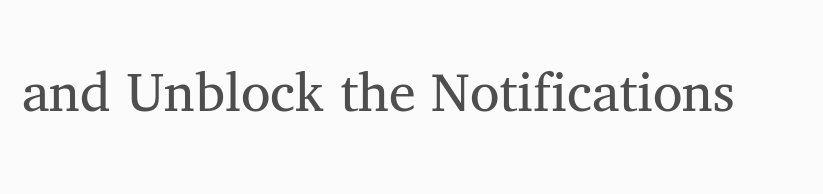and Unblock the Notifications